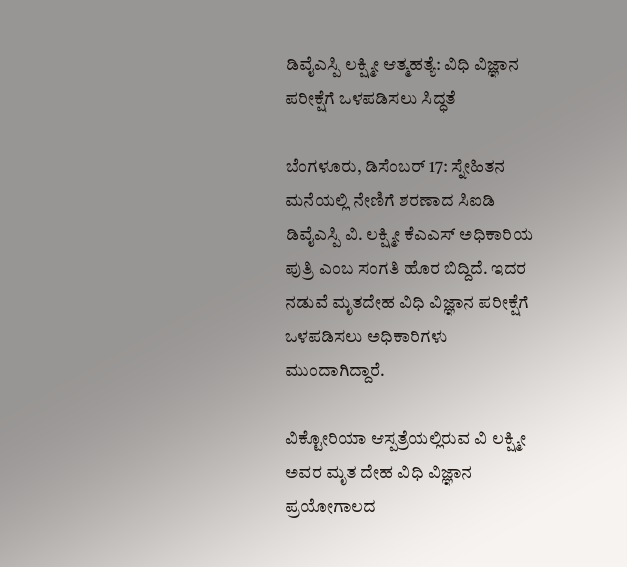ಡಿವೈಎಸ್ಪಿ ಲಕ್ಷ್ಮೀ ಆತ್ಮಹತ್ಯೆ: ವಿಧಿ ವಿಜ್ಞಾನ ಪರೀಕ್ಷೆಗೆ ಒಳಪಡಿಸಲು ಸಿದ್ಧತೆ

ಬೆಂಗಳೂರು, ಡಿಸೆಂಬರ್ 17: ಸ್ನೇಹಿತನ ಮನೆಯಲ್ಲಿ ನೇಣಿಗೆ ಶರಣಾದ ಸಿಐಡಿ ಡಿವೈಎಸ್ಪಿ ವಿ. ಲಕ್ಷ್ಮೀ ಕೆಎಎಸ್ ಅಧಿಕಾರಿಯ ಪುತ್ರಿ ಎಂಬ ಸಂಗತಿ ಹೊರ ಬಿದ್ದಿದೆ. ಇದರ ನಡುವೆ ಮೃತದೇಹ ವಿಧಿ ವಿಜ್ಞಾನ ಪರೀಕ್ಷೆಗೆ ಒಳಪಡಿಸಲು ಅಧಿಕಾರಿಗಳು ಮುಂದಾಗಿದ್ದಾರೆ.

ವಿಕ್ಟೋರಿಯಾ ಆಸ್ಪತ್ರೆಯಲ್ಲಿರುವ ವಿ ಲಕ್ಷ್ಮೀ ಅವರ ಮೃತ ದೇಹ ವಿಧಿ ವಿಜ್ಞಾನ ಪ್ರಯೋಗಾಲದ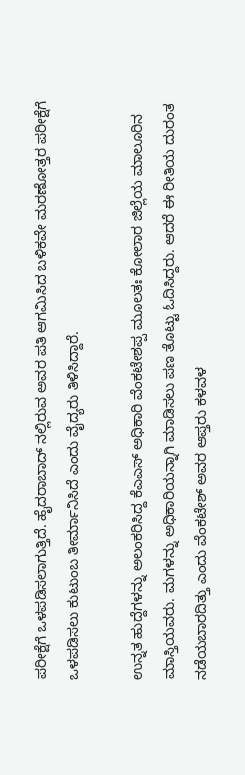ಪರೀಕ್ಷೆಗೆ ಒಳಪಡಿಸಲಾಗುತ್ತಿದೆ. ಹೈದರಾಬಾದ್ ನಲ್ಲಿರುವ ಅವರ ಪತಿ ಆಗಮಿಸಿದ ಬಳಿಕವೇ ಮರಣೋತ್ತರ ಪರೀಕ್ಷೆಗೆ ಒಳಪಡಿಸಲು ಕುಟುಂಬ ತೀರ್ಮಾನಿಸಿದೆ ಎಂದು ವೈದ್ಯರು ತಿಳಿಸಿದ್ದಾರೆ.

ಉನ್ನತ ಹುದ್ದೆಗಳನ್ನು ಅಲಂಕರಿಸಿದ್ದ ಕೆಎಎಸ್ ಅಧಿಕಾರಿ ವೆಂಕಟೇಶಪ್ಪ ಮೂಲತಃ ಕೋಲಾರ ಜಿಲ್ಲೆಯ ಮಾಲೂರಿನ ಮಾಸ್ತಿಯವರು. ಮಗಳನ್ನು ಅಧಿಕಾರಿಯನ್ನಾಗಿ ಮಾಡಿಸಲು ಪಣ ತೊಟ್ಟು ಓದಿಸಿದ್ದರು. ಆದರೆ ಈ ರೀತಿಯ ದುರಂತ ನಡೆಯಬಾರದಿತ್ತು ಎಂದು ವೆಂಕಟೇಶ್ ಅವರ ಆಪ್ತರು ಕಳವಳ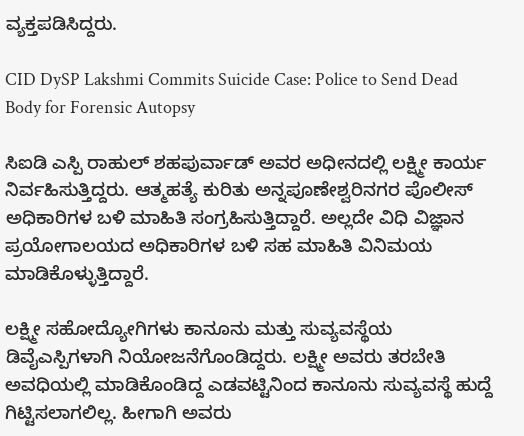ವ್ಯಕ್ತಪಡಿಸಿದ್ದರು.

CID DySP Lakshmi Commits Suicide Case: Police to Send Dead Body for Forensic Autopsy

ಸಿಐಡಿ ಎಸ್ಪಿ ರಾಹುಲ್ ಶಹಪುರ್ವಾಡ್ ಅವರ ಅಧೀನದಲ್ಲಿ ಲಕ್ಷ್ಮೀ ಕಾರ್ಯ ನಿರ್ವಹಿಸುತ್ತಿದ್ದರು. ಆತ್ಮಹತ್ಯೆ ಕುರಿತು ಅನ್ನಪೂಣೇಶ್ವರಿನಗರ ಪೊಲೀಸ್ ಅಧಿಕಾರಿಗಳ ಬಳಿ ಮಾಹಿತಿ ಸಂಗ್ರಹಿಸುತ್ತಿದ್ದಾರೆ. ಅಲ್ಲದೇ ವಿಧಿ ವಿಜ್ಞಾನ ಪ್ರಯೋಗಾಲಯದ ಅಧಿಕಾರಿಗಳ ಬಳಿ ಸಹ ಮಾಹಿತಿ ವಿನಿಮಯ ಮಾಡಿಕೊಳ್ಳುತ್ತಿದ್ದಾರೆ.

ಲಕ್ಷ್ಮೀ ಸಹೋದ್ಯೋಗಿಗಳು ಕಾನೂನು ಮತ್ತು ಸುವ್ಯವಸ್ಥೆಯ ಡಿವೈಎಸ್ಪಿಗಳಾಗಿ ನಿಯೋಜನೆಗೊಂಡಿದ್ದರು. ಲಕ್ಷ್ಮೀ ಅವರು ತರಬೇತಿ ಅವಧಿಯಲ್ಲಿ ಮಾಡಿಕೊಂಡಿದ್ದ ಎಡವಟ್ಟಿನಿಂದ ಕಾನೂನು ಸುವ್ಯವಸ್ಥೆ ಹುದ್ದೆ ಗಿಟ್ಟಿಸಲಾಗಲಿಲ್ಲ. ಹೀಗಾಗಿ ಅವರು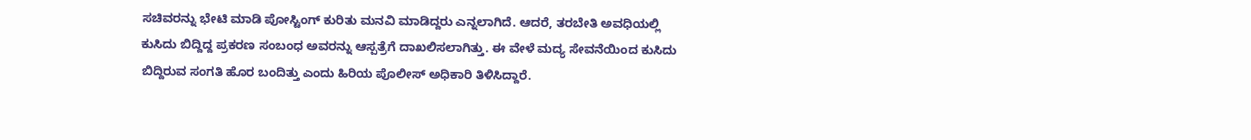ಸಚಿವರನ್ನು ಭೇಟಿ ಮಾಡಿ ಪೋಸ್ಟಿಂಗ್ ಕುರಿತು ಮನವಿ ಮಾಡಿದ್ದರು ಎನ್ನಲಾಗಿದೆ. ಆದರೆ, ತರಬೇತಿ ಅವಧಿಯಲ್ಲಿ ಕುಸಿದು ಬಿದ್ದಿದ್ದ ಪ್ರಕರಣ ಸಂಬಂಧ ಅವರನ್ನು ಆಸ್ಪತ್ರೆಗೆ ದಾಖಲಿಸಲಾಗಿತ್ತು. ಈ ವೇಳೆ ಮದ್ಯ ಸೇವನೆಯಿಂದ ಕುಸಿದು ಬಿದ್ದಿರುವ ಸಂಗತಿ ಹೊರ ಬಂದಿತ್ತು ಎಂದು ಹಿರಿಯ ಪೊಲೀಸ್ ಅಧಿಕಾರಿ ತಿಳಿಸಿದ್ದಾರೆ.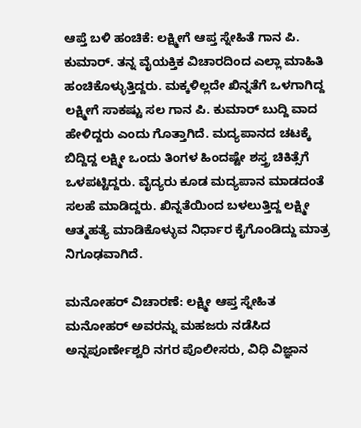ಆಪ್ತೆ ಬಳಿ ಹಂಚಿಕೆ: ಲಕ್ಷ್ಮೀಗೆ ಆಪ್ತ ಸ್ನೇಹಿತೆ ಗಾನ ಪಿ. ಕುಮಾರ್. ತನ್ನ ವೈಯಕ್ತಿಕ ವಿಚಾರದಿಂದ ಎಲ್ಲಾ ಮಾಹಿತಿ ಹಂಚಿಕೊಳ್ಳುತ್ತಿದ್ದರು. ಮಕ್ಕಳಿಲ್ಲದೇ ಖಿನ್ನತೆಗೆ ಒಳಗಾಗಿದ್ದ ಲಕ್ಷ್ಮೀಗೆ ಸಾಕಷ್ಟು ಸಲ ಗಾನ ಪಿ. ಕುಮಾರ್ ಬುದ್ದಿ ವಾದ ಹೇಳಿದ್ದರು ಎಂದು ಗೊತ್ತಾಗಿದೆ. ಮದ್ಯಪಾನದ ಚಟಕ್ಕೆ ಬಿದ್ದಿದ್ದ ಲಕ್ಷ್ಮೀ ಒಂದು ತಿಂಗಳ ಹಿಂದಷ್ಟೇ ಶಸ್ತ್ರ ಚಿಕಿತ್ಸೆಗೆ ಒಳಪಟ್ಟಿದ್ದರು. ವೈದ್ಯರು ಕೂಡ ಮದ್ಯಪಾನ ಮಾಡದಂತೆ ಸಲಹೆ ಮಾಡಿದ್ದರು. ಖಿನ್ನತೆಯಿಂದ ಬಳಲುತ್ತಿದ್ದ ಲಕ್ಷ್ಮೀ ಆತ್ಮಹತ್ಯೆ ಮಾಡಿಕೊಳ್ಳುವ ನಿರ್ಧಾರ ಕೈಗೊಂಡಿದ್ದು ಮಾತ್ರ ನಿಗೂಢವಾಗಿದೆ.

ಮನೋಹರ್ ವಿಚಾರಣೆ: ಲಕ್ಷ್ಮೀ ಆಪ್ತ ಸ್ನೇಹಿತ ಮನೋಹರ್ ಅವರನ್ನು ಮಹಜರು ನಡೆಸಿದ ಅನ್ನಪೂರ್ಣೇಶ್ವರಿ ನಗರ ಪೊಲೀಸರು, ವಿಧಿ ವಿಜ್ಞಾನ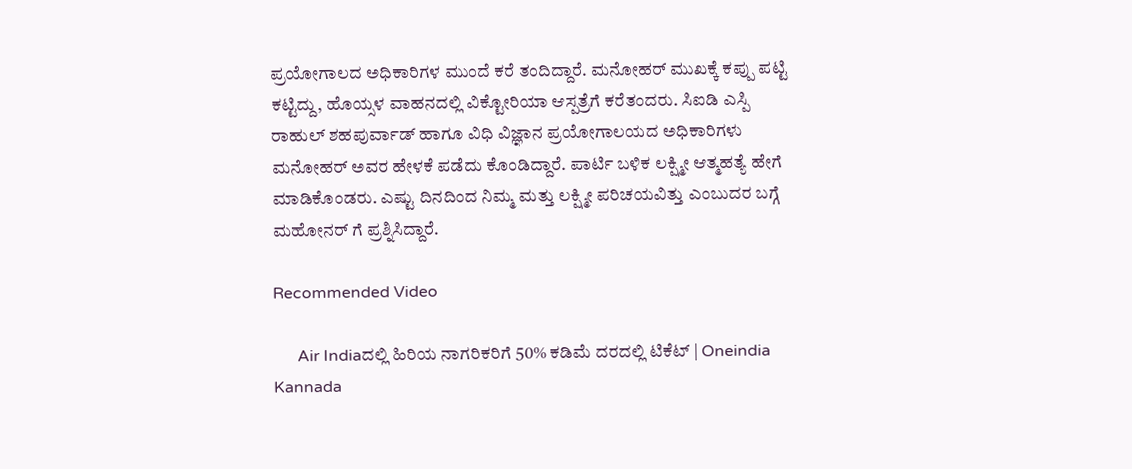ಪ್ರಯೋಗಾಲದ ಅಧಿಕಾರಿಗಳ ಮುಂದೆ ಕರೆ ತಂದಿದ್ದಾರೆ. ಮನೋಹರ್ ಮುಖಕ್ಕೆ ಕಪ್ಪು ಪಟ್ಟಿ ಕಟ್ಟಿದ್ದು, ಹೊಯ್ಸಳ ವಾಹನದಲ್ಲಿ ವಿಕ್ಟೋರಿಯಾ ಆಸ್ಪತ್ರೆಗೆ ಕರೆತಂದರು. ಸಿಐಡಿ ಎಸ್ಪಿ ರಾಹುಲ್ ಶಹಪುರ್ವಾಡ್ ಹಾಗೂ ವಿಧಿ ವಿಜ್ಞಾನ ಪ್ರಯೋಗಾಲಯದ ಅಧಿಕಾರಿಗಳು ಮನೋಹರ್ ಅವರ ಹೇಳಕೆ ಪಡೆದು ಕೊಂಡಿದ್ದಾರೆ. ಪಾರ್ಟಿ ಬಳಿಕ ಲಕ್ಷ್ಮೀ ಆತ್ಮಹತ್ಯೆ ಹೇಗೆ ಮಾಡಿಕೊಂಡರು. ಎಷ್ಟು ದಿನದಿಂದ ನಿಮ್ಮ ಮತ್ತು ಲಕ್ಷ್ಮೀ ಪರಿಚಯವಿತ್ತು ಎಂಬುದರ ಬಗ್ಗೆ ಮಹೋನರ್ ಗೆ ಪ್ರಶ್ನಿಸಿದ್ದಾರೆ.

Recommended Video

      Air Indiaದಲ್ಲಿ ಹಿರಿಯ ನಾಗರಿಕರಿಗೆ 50% ಕಡಿಮೆ ದರದಲ್ಲಿ ಟಿಕೆಟ್ | Oneindia Kannada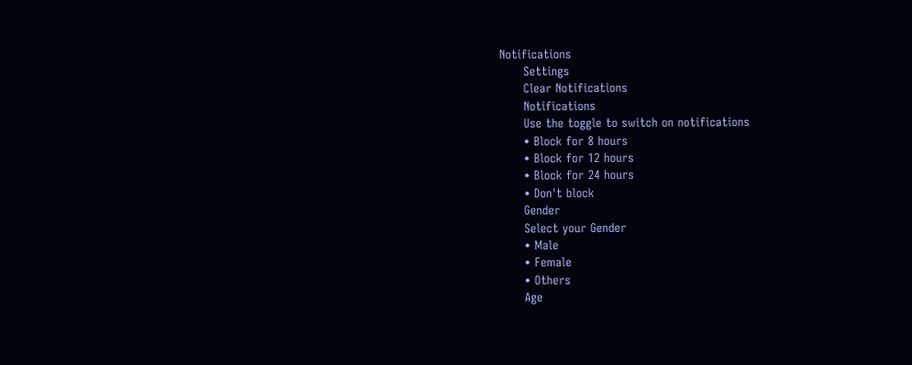Notifications
      Settings
      Clear Notifications
      Notifications
      Use the toggle to switch on notifications
      • Block for 8 hours
      • Block for 12 hours
      • Block for 24 hours
      • Don't block
      Gender
      Select your Gender
      • Male
      • Female
      • Others
      Age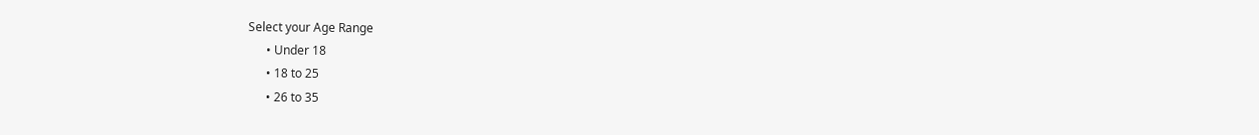Select your Age Range
      • Under 18
      • 18 to 25
      • 26 to 35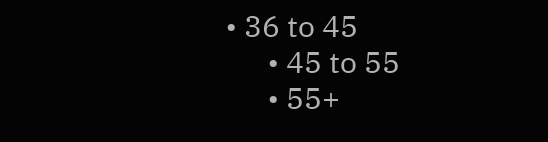• 36 to 45
      • 45 to 55
      • 55+